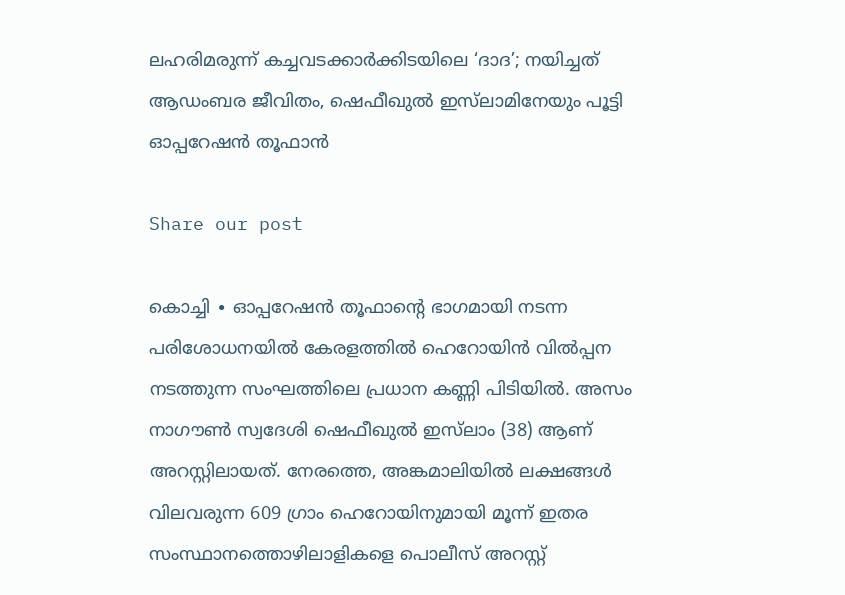ലഹരിമരുന്ന് കച്ചവടക്കാര്‍ക്കിടയിലെ ‘ദാദ’; നയിച്ചത് ആഡംബര ജീവിതം, ഷെഫീഖുൽ ഇസ്‌ലാമിനേയും പൂട്ടി ഓപ്പറേഷൻ‌ തൂഫാൻ

Share our post

കൊച്ചി ∙ ഓപ്പറേഷൻ തൂഫാന്റെ ഭാഗമായി നടന്ന പരിശോധനയിൽ കേരളത്തിൽ ഹെറോയിൻ വിൽപ്പന നടത്തുന്ന സംഘത്തിലെ പ്രധാന കണ്ണി പിടിയിൽ. അസം നാഗൗൺ സ്വദേശി ഷെഫീഖുൽ ഇസ്‌ലാം (38) ആണ് അറസ്റ്റിലായത്. നേരത്തെ, അങ്കമാലിയിൽ ലക്ഷങ്ങൾ വിലവരുന്ന 609 ഗ്രാം ഹെറോയിനുമായി മൂന്ന് ഇതര സംസ്ഥാനത്തൊഴിലാളികളെ പൊലീസ് അറസ്റ്റ്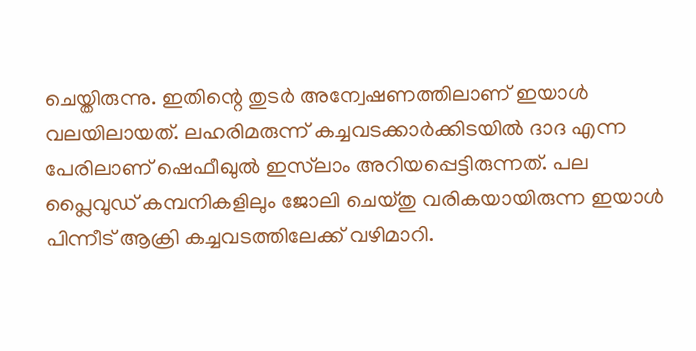ചെയ്തിരുന്നു. ഇതിന്റെ തുടർ അന്വേഷണത്തിലാണ് ഇയാൾ വലയിലായത്. ലഹരിമരുന്ന് കച്ചവടക്കാര്‍ക്കിടയിൽ ദാദ എന്ന പേരിലാണ് ഷെഫീഖുൽ ഇസ്‌ലാം അറിയപ്പെട്ടിരുന്നത്. പല പ്ലൈവുഡ് കമ്പനികളിലും ജോലി ചെയ്തു വരികയായിരുന്ന ഇയാൾ പിന്നീട് ആക്രി കച്ചവടത്തിലേക്ക് വഴിമാറി.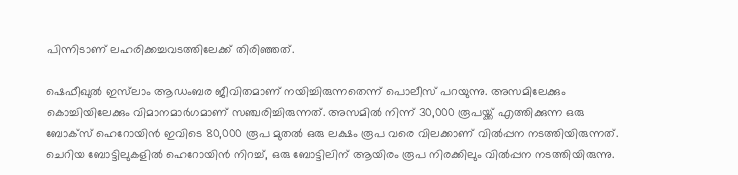പിന്നിടാണ് ലഹരിക്കച്ചവടത്തിലേക്ക് തിരിഞ്ഞത്.

ഷെഫീഖുൽ ഇസ്‌ലാം ആഡംബര ജീവിതമാണ് നയിച്ചിരുന്നതെന്ന് പൊലീസ് പറയുന്നു. അസമിലേക്കും കൊച്ചിയിലേക്കും വിമാനമാർഗമാണ് സഞ്ചരിച്ചിരുന്നത്. അസമിൽ നിന്ന് 30,000 രൂപയ്ക്ക് എത്തിക്കുന്ന ഒരു ബോക്സ് ഹെറോയിൻ ഇവിടെ 80,000 രൂപ മുതൽ ഒരു ലക്ഷം രൂപ വരെ വിലക്കാണ് വിൽപ്പന നടത്തിയിരുന്നത്. ചെറിയ ബോട്ടിലുകളിൽ ഹെറോയിൻ നിറച്ച്, ഒരു ബോട്ടിലിന് ആയിരം രൂപ നിരക്കിലും വിൽപ്പന നടത്തിയിരുന്നു.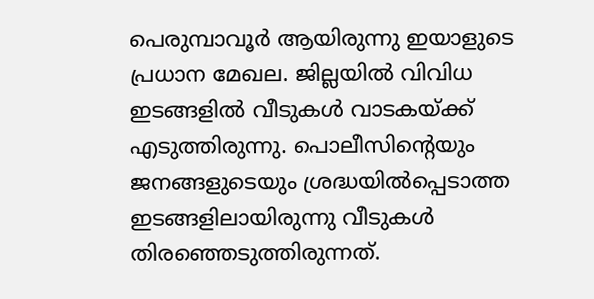പെരുമ്പാവൂർ ആയിരുന്നു ഇയാളുടെ പ്രധാന മേഖല. ജില്ലയിൽ വിവിധ ഇടങ്ങളിൽ വീടുകൾ വാടകയ്ക്ക് എടുത്തിരുന്നു. പൊലീസിന്റെയും ജനങ്ങളുടെയും ശ്രദ്ധയിൽപ്പെടാത്ത ഇടങ്ങളിലായിരുന്നു വീടുകൾ തിരഞ്ഞെടുത്തിരുന്നത്.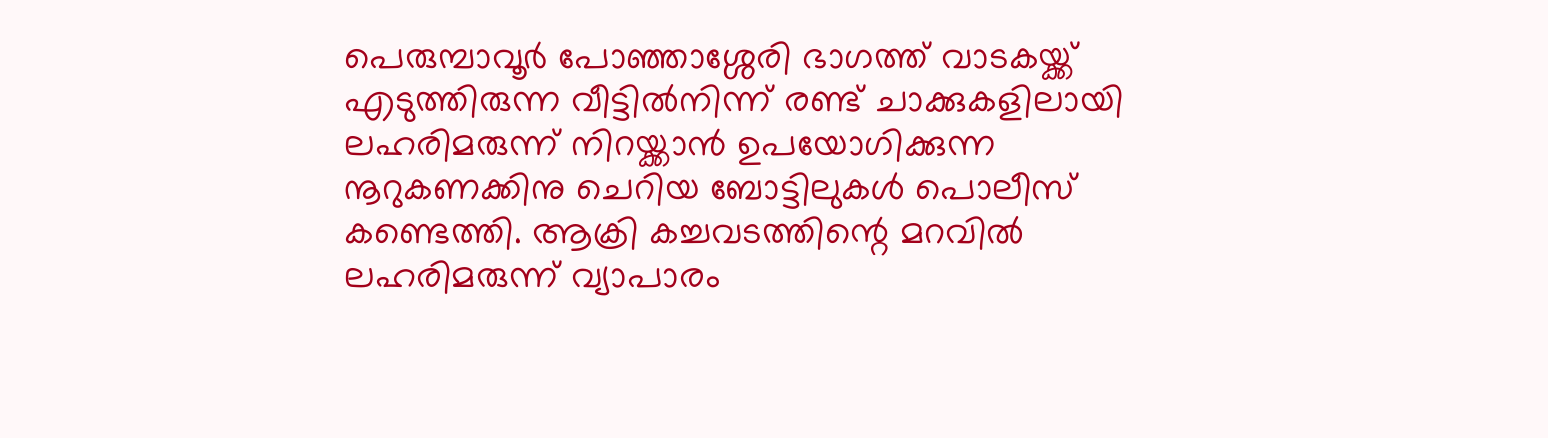പെരുമ്പാവൂർ പോഞ്ഞാശ്ശേരി ഭാഗത്ത് വാടകയ്ക്ക് എടുത്തിരുന്ന വീട്ടിൽനിന്ന് രണ്ട് ചാക്കുകളിലായി ലഹരിമരുന്ന് നിറയ്ക്കാൻ ഉപയോഗിക്കുന്ന നൂറുകണക്കിനു ചെറിയ ബോട്ടിലുകൾ പൊലീസ് കണ്ടെത്തി. ആക്രി കച്ചവടത്തിന്റെ മറവിൽ ലഹരിമരുന്ന് വ്യാപാരം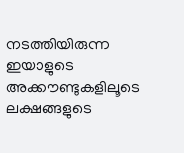നടത്തിയിരുന്ന ഇയാളുടെ അക്കൗണ്ടുകളിലൂടെ ലക്ഷങ്ങളുടെ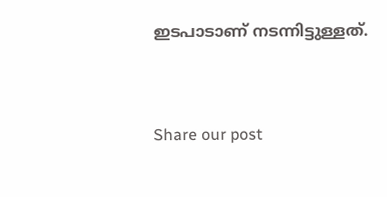ഇടപാടാണ് നടന്നിട്ടുള്ളത്.


Share our post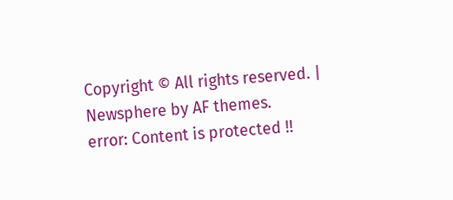Copyright © All rights reserved. | Newsphere by AF themes.
error: Content is protected !!